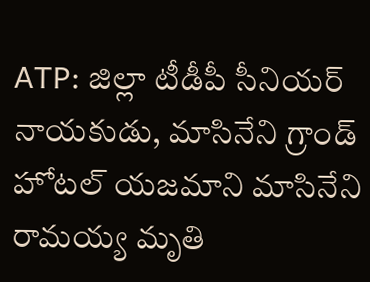ATP: జిల్లా టీడీపీ సీనియర్ నాయకుడు, మాసినేని గ్రాండ్ హోటల్ యజమాని మాసినేని రామయ్య మృతి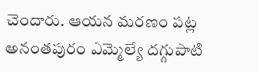చెందారు. ఆయన మరణం పట్ల అనంతపురం ఎమ్మెల్యే దగ్గుపాటి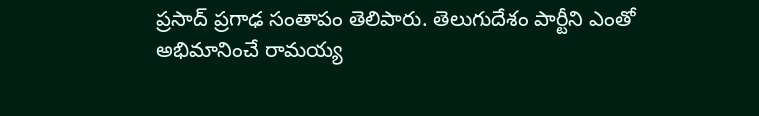ప్రసాద్ ప్రగాఢ సంతాపం తెలిపారు. తెలుగుదేశం పార్టీని ఎంతో అభిమానించే రామయ్య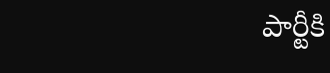పార్టీకి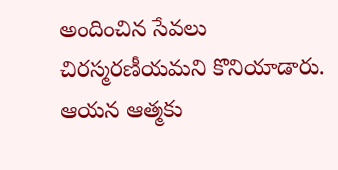అందించిన సేవలు చిరస్మరణీయమని కొనియాడారు. ఆయన ఆత్మకు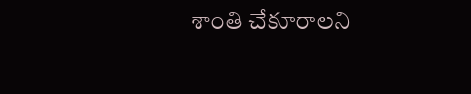శాంతి చేకూరాలని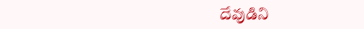దేవుడిని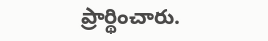ప్రార్థించారు.